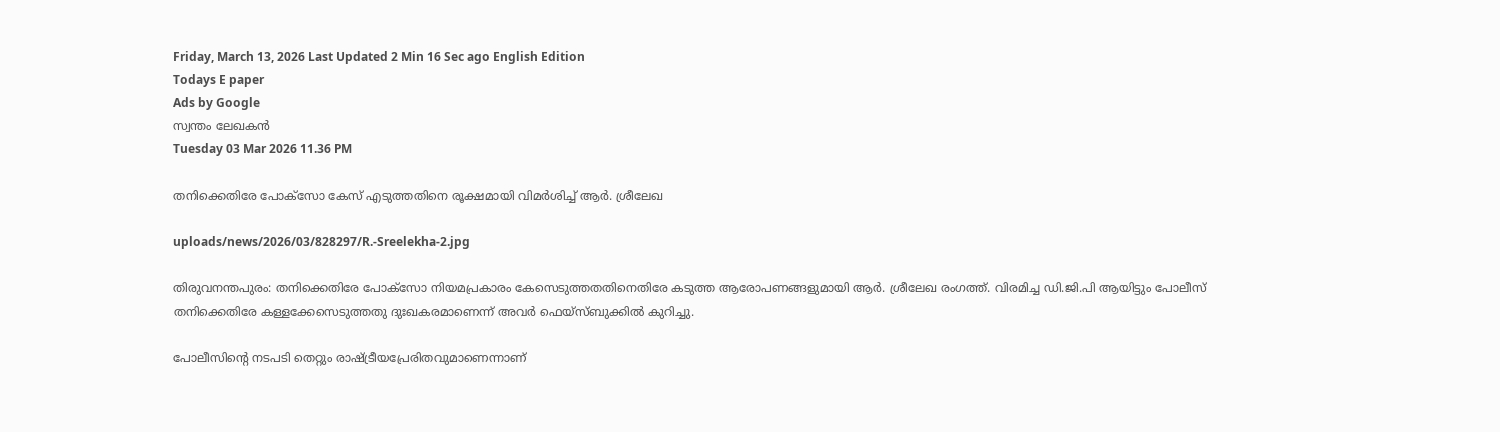Friday, March 13, 2026 Last Updated 2 Min 16 Sec ago English Edition
Todays E paper
Ads by Google
സ്വന്തം ലേഖകന്‍
Tuesday 03 Mar 2026 11.36 PM

തനിക്കെതിരേ പോക്‌സോ കേസ്‌ എടുത്തതിനെ രൂക്ഷമായി വിമര്‍ശിച്ച്‌ ആര്‍. ശ്രീലേഖ

uploads/news/2026/03/828297/R.-Sreelekha-2.jpg

തിരുവനന്തപുരം: തനിക്കെതിരേ പോക്‌സോ നിയമപ്രകാരം കേസെടുത്തതതിനെതിരേ കടുത്ത ആരോപണങ്ങളുമായി ആര്‍. ശ്രീലേഖ രംഗത്ത്‌. വിരമിച്ച ഡി.ജി.പി ആയിട്ടും പോലീസ്‌ തനിക്കെതിരേ കള്ളക്കേസെടുത്തതു ദുഃഖകരമാണെന്ന്‌ അവര്‍ ഫെയ്‌സ്‌ബുക്കില്‍ കുറിച്ചു.

പോലീസിന്റെ നടപടി തെറ്റും രാഷ്‌ട്രീയപ്രേരിതവുമാണെന്നാണ്‌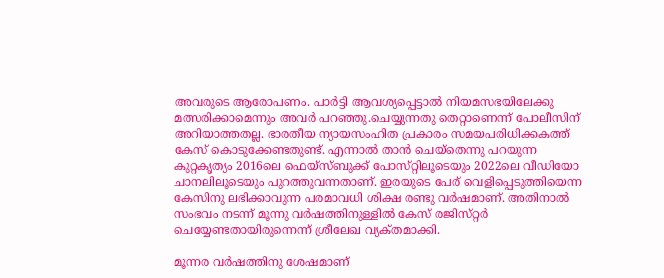അവരുടെ ആരോപണം. പാര്‍ട്ടി ആവശ്യപ്പെട്ടാല്‍ നിയമസഭയിലേക്കു മത്സരിക്കാമെന്നും അവര്‍ പറഞ്ഞു.ചെയ്യുന്നതു തെറ്റാണെന്ന്‌ പോലീസിന്‌ അറിയാത്തതല്ല. ഭാരതീയ ന്യായസംഹിത പ്രകാരം സമയപരിധിക്കകത്ത്‌ കേസ്‌ കൊടുക്കേണ്ടതുണ്ട്‌. എന്നാല്‍ താന്‍ ചെയ്‌തെന്നു പറയുന്ന കുറ്റകൃത്യം 2016ലെ ഫെയ്‌സ്‌ബുക്ക്‌ പോസ്‌റ്റിലൂടെയും 2022ലെ വീഡിയോ ചാനലിലൂടെയും പുറത്തുവന്നതാണ്‌. ഇരയുടെ പേര്‌ വെളിപ്പെടുത്തിയെന്ന കേസിനു ലഭിക്കാവുന്ന പരമാവധി ശിക്ഷ രണ്ടു വര്‍ഷമാണ്‌. അതിനാല്‍ സംഭവം നടന്ന്‌ മൂന്നു വര്‍ഷത്തിനുള്ളില്‍ കേസ്‌ രജിസ്‌റ്റര്‍ ചെയ്യേണ്ടതായിരുന്നെന്ന്‌ ശ്രീലേഖ വ്യക്‌തമാക്കി.

മൂന്നര വര്‍ഷത്തിനു ശേഷമാണ്‌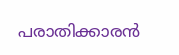പരാതിക്കാരന്‍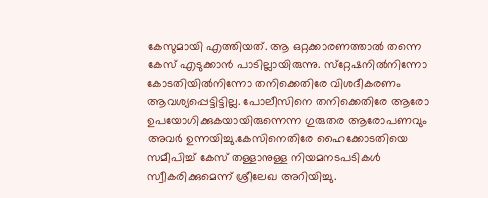കേസുമായി എത്തിയത്‌. ആ ഒറ്റക്കാരണത്താല്‍ തന്നെ കേസ്‌ എടുക്കാന്‍ പാടില്ലായിരുന്നു. സ്‌റ്റേഷനില്‍നിന്നോ കോടതിയില്‍നിന്നോ തനിക്കെതിരേ വിശദീകരണം ആവശ്യപ്പെട്ടിട്ടില്ല. പോലീസിനെ തനിക്കെതിരേ ആരോ ഉപയോഗിക്കുകയായിരുന്നെന്ന ഗുരുതര ആരോപണവും അവര്‍ ഉന്നയിച്ചു.കേസിനെതിരേ ഹൈക്കോടതിയെ സമീപിച്ച്‌ കേസ്‌ തള്ളാനുള്ള നിയമനടപടികള്‍ സ്വീകരിക്കുമെന്ന്‌ ശ്രീലേഖ അറിയിച്ചു.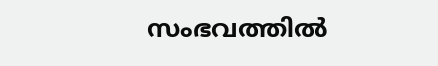സംഭവത്തില്‍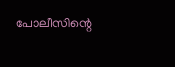പോലീസിന്റെ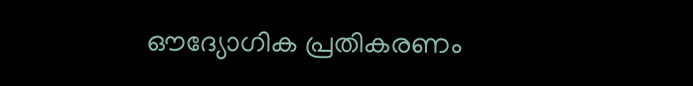ഔദ്യോഗിക പ്രതികരണം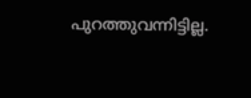പുറത്തുവന്നിട്ടില്ല.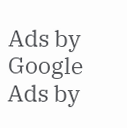Ads by Google
Ads by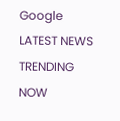Google
LATEST NEWS
TRENDING NOW